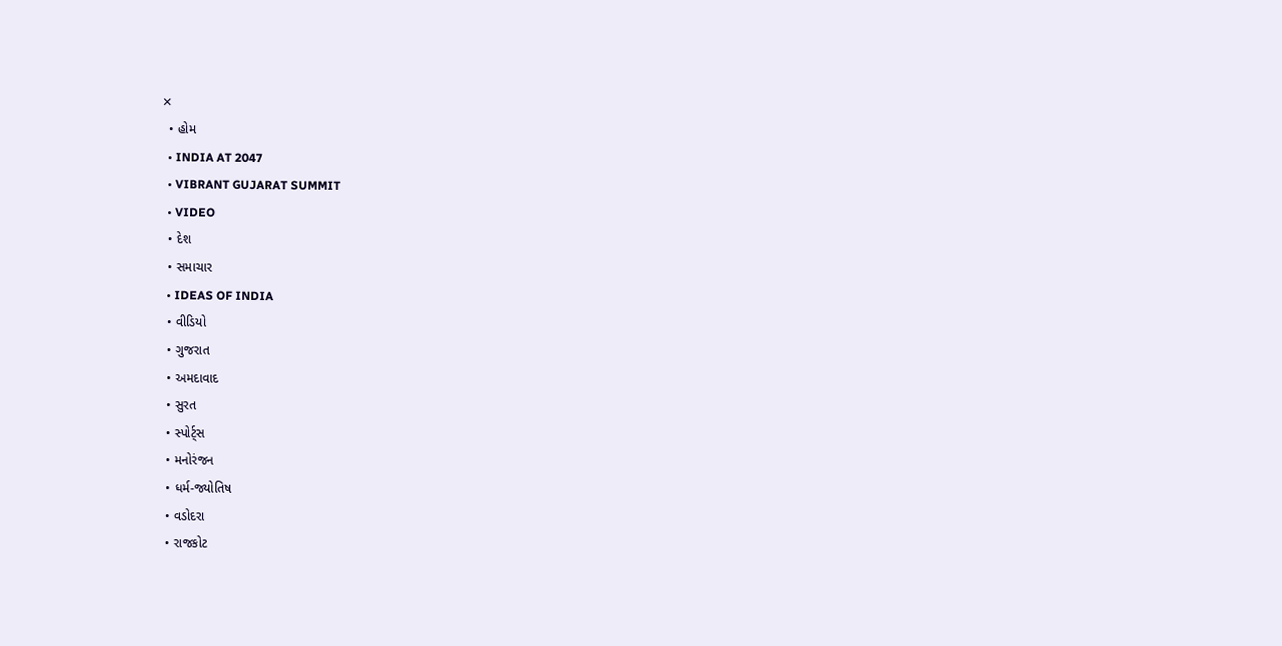✕
  • હોમ
  • INDIA AT 2047
  • VIBRANT GUJARAT SUMMIT
  • VIDEO
  • દેશ
  • સમાચાર
  • IDEAS OF INDIA
  • વીડિયો
  • ગુજરાત
  • અમદાવાદ
  • સુરત
  • સ્પોર્ટ્સ
  • મનોરંજન
  • ધર્મ-જ્યોતિષ
  • વડોદરા
  • રાજકોટ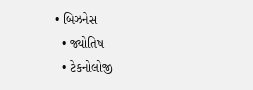• બિઝનેસ
  • જ્યોતિષ
  • ટેકનોલોજી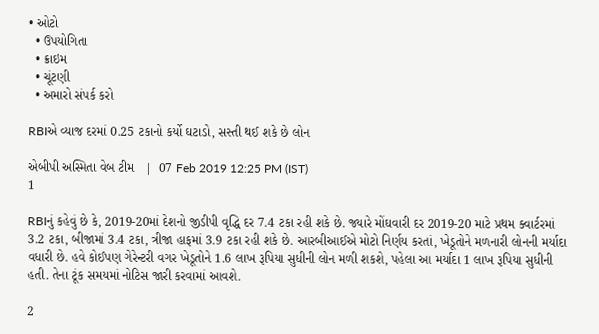• ઓટો
  • ઉપયોગિતા
  • ક્રાઇમ
  • ચૂંટણી
  • અમારો સંપર્ક કરો

RBIએ વ્યાજ દરમાં 0.25 ટકાનો કર્યો ઘટાડો, સસ્તી થઈ શકે છે લોન

એબીપી અસ્મિતા વેબ ટીમ   |  07 Feb 2019 12:25 PM (IST)
1

RBIનું કહેવું છે કે, 2019-20માં દેશનો જીડીપી વૃદ્ધિ દર 7.4 ટકા રહી શકે છે. જ્યારે મોંઘવારી દર 2019-20 માટે પ્રથમ ક્વાર્ટરમાં 3.2 ટકા, બીજામાં 3.4 ટકા, ત્રીજા હાફમાં 3.9 ટકા રહી શકે છે. આરબીઆઈએ મોટો નિર્ણય કરતાં, ખેડૂતોને મળનારી લોનની મર્યાદા વધારી છે. હવે કોઈપણ ગેરેન્ટરી વગર ખેડૂતોને 1.6 લાખ રૂપિયા સુધીની લોન મળી શકશે, પહેલા આ મર્યાદા 1 લાખ રૂપિયા સુધીની હતી. તેના ટૂંક સમયમાં નોટિસ જારી કરવામાં આવશે.

2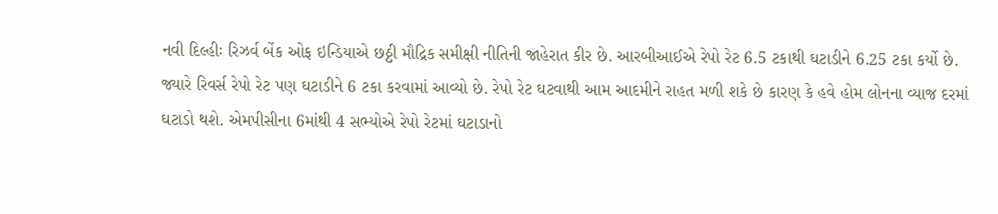નવી દિલ્હીઃ રિઝર્વ બેંક ઓફ ઇન્ડિયાએ છઠ્ઠી મૌદ્રિક સમીક્ષી નીતિની જાહેરાત કીર છે. આરબીઆઈએ રેપો રેટ 6.5 ટકાથી ઘટાડીને 6.25 ટકા કર્યો છે. જ્યારે રિવર્સ રેપો રેટ પણ ઘટાડીને 6 ટકા કરવામાં આવ્યો છે. રેપો રેટ ઘટવાથી આમ આદમીને રાહત મળી શકે છે કારણ કે હવે હોમ લોનના વ્યાજ દરમાં ઘટાડો થશે. એમપીસીના 6માંથી 4 સભ્યોએ રેપો રેટમાં ઘટાડાનો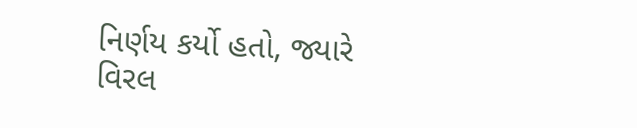નિર્ણય કર્યો હતો, જ્યારે વિરલ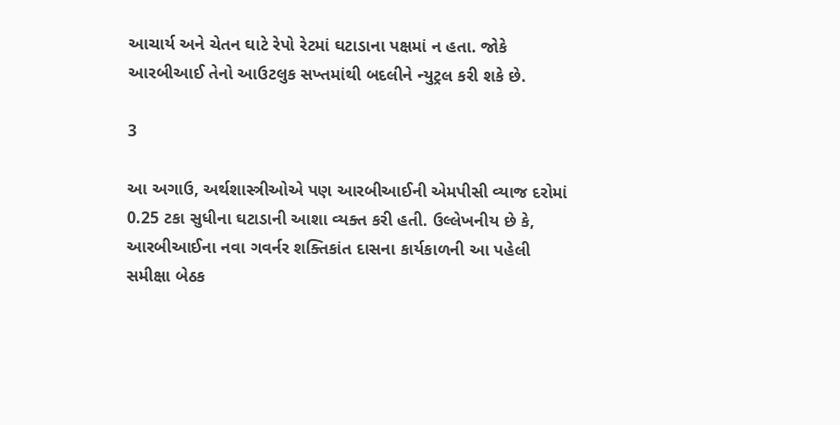આચાર્ય અને ચેતન ઘાટે રેપો રેટમાં ઘટાડાના પક્ષમાં ન હતા. જોકે આરબીઆઈ તેનો આઉટલુક સખ્તમાંથી બદલીને ન્યુટ્રલ કરી શકે છે.

3

આ અગાઉ, અર્થશાસ્ત્રીઓએ પણ આરબીઆઈની એમપીસી વ્યાજ દરોમાં 0.25 ટકા સુધીના ઘટાડાની આશા વ્યક્ત કરી હતી. ઉલ્લેખનીય છે કે, આરબીઆઈના નવા ગવર્નર શક્તિકાંત દાસના કાર્યકાળની આ પહેલી સમીક્ષા બેઠક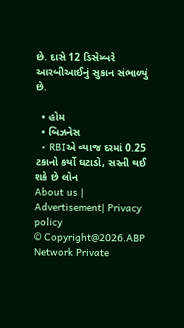છે. દાસે 12 ડિસેમ્બરે આરબીઆઈનું સુકાન સંભાળ્યું છે.

  • હોમ
  • બિઝનેસ
  • RBIએ વ્યાજ દરમાં 0.25 ટકાનો કર્યો ઘટાડો, સસ્તી થઈ શકે છે લોન
About us | Advertisement| Privacy policy
© Copyright@2026.ABP Network Private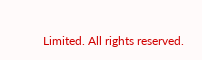Limited. All rights reserved.